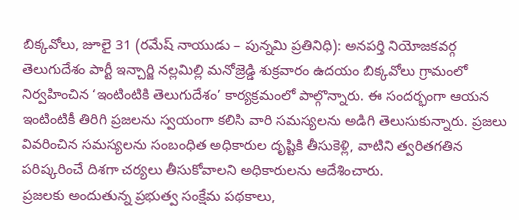బిక్కవోలు, జూలై 31 (రమేష్ నాయుడు – పున్నమి ప్రతినిధి): అనపర్తి నియోజకవర్గ తెలుగుదేశం పార్టీ ఇన్చార్జి నల్లమిల్లి మనోజ్రెడ్డి శుక్రవారం ఉదయం బిక్కవోలు గ్రామంలో నిర్వహించిన ‘ఇంటింటికి తెలుగుదేశం’ కార్యక్రమంలో పాల్గొన్నారు. ఈ సందర్భంగా ఆయన ఇంటింటికీ తిరిగి ప్రజలను స్వయంగా కలిసి వారి సమస్యలను అడిగి తెలుసుకున్నారు. ప్రజలు వివరించిన సమస్యలను సంబంధిత అధికారుల దృష్టికి తీసుకెళ్లి, వాటిని త్వరితగతిన పరిష్కరించే దిశగా చర్యలు తీసుకోవాలని అధికారులను ఆదేశించారు.
ప్రజలకు అందుతున్న ప్రభుత్వ సంక్షేమ పథకాలు,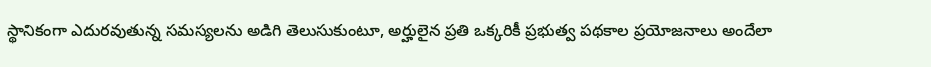స్థానికంగా ఎదురవుతున్న సమస్యలను అడిగి తెలుసుకుంటూ, అర్హులైన ప్రతి ఒక్కరికీ ప్రభుత్వ పథకాల ప్రయోజనాలు అందేలా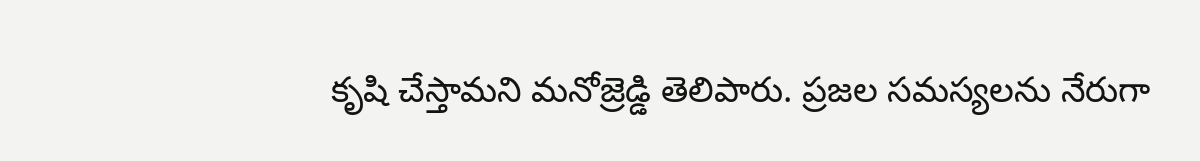కృషి చేస్తామని మనోజ్రెడ్డి తెలిపారు. ప్రజల సమస్యలను నేరుగా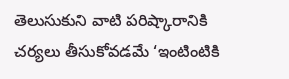తెలుసుకుని వాటి పరిష్కారానికి చర్యలు తీసుకోవడమే ‘ఇంటింటికి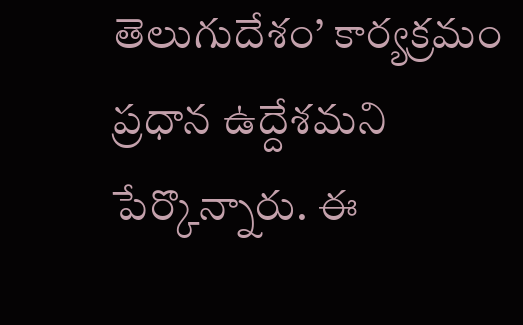తెలుగుదేశం’ కార్యక్రమం ప్రధాన ఉద్దేశమని పేర్కొన్నారు. ఈ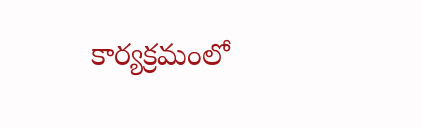కార్యక్రమంలో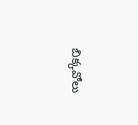బిక్కవోలు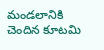మండలానికి చెందిన కూటమి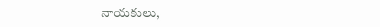నాయకులు,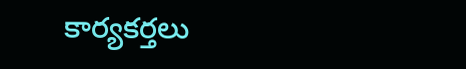కార్యకర్తలు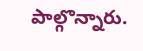పాల్గొన్నారు.